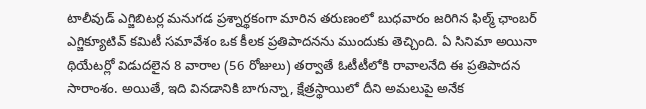టాలీవుడ్ ఎగ్జిబిటర్ల మనుగడ ప్రశ్నార్థకంగా మారిన తరుణంలో బుధవారం జరిగిన ఫిల్మ్ ఛాంబర్ ఎగ్జిక్యూటివ్ కమిటీ సమావేశం ఒక కీలక ప్రతిపాదనను ముందుకు తెచ్చింది. ఏ సినిమా అయినా థియేటర్లో విడుదలైన 8 వారాల (56 రోజులు) తర్వాతే ఓటీటీలోకి రావాలనేది ఈ ప్రతిపాదన సారాంశం. అయితే, ఇది వినడానికి బాగున్నా, క్షేత్రస్థాయిలో దీని అమలుపై అనేక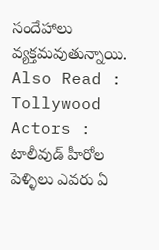సందేహాలు వ్యక్తమవుతున్నాయి. Also Read : Tollywood Actors : టాలీవుడ్ హీరోల పెళ్ళిలు ఎవరు ఏ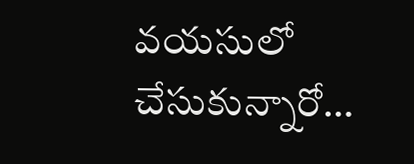వయసులో చేసుకున్నారో…